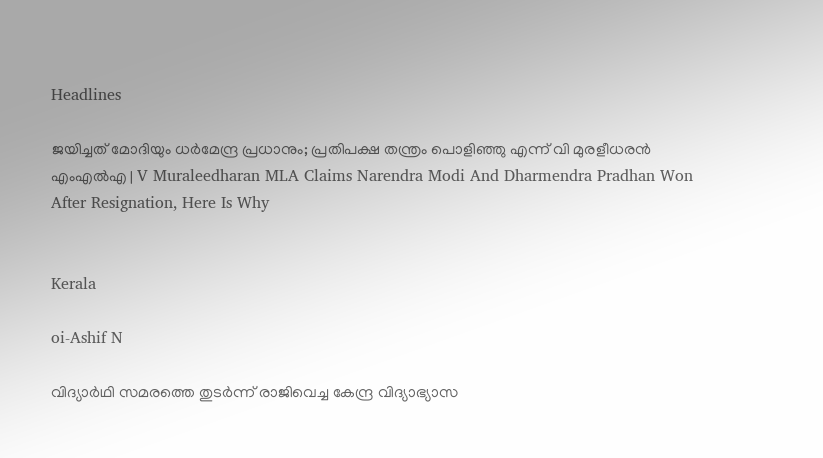Headlines

ജയിച്ചത് മോദിയും ധര്‍മേന്ദ്ര പ്രധാനും; പ്രതിപക്ഷ തന്ത്രം പൊളിഞ്ഞു എന്ന് വി മുരളീധരന്‍ എംഎല്‍എ | V Muraleedharan MLA Claims Narendra Modi And Dharmendra Pradhan Won After Resignation, Here Is Why


Kerala

oi-Ashif N

വിദ്യാര്‍ഥി സമരത്തെ തുടര്‍ന്ന് രാജിവെച്ച കേന്ദ്ര വിദ്യാഭ്യാസ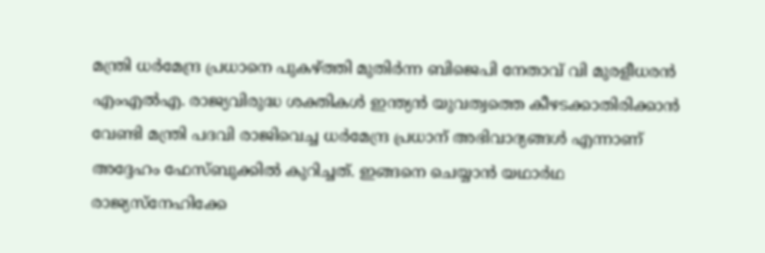മന്ത്രി ധര്‍മേന്ദ്ര പ്രധാനെ പുകഴ്ത്തി മുതിര്‍ന്ന ബിജെപി നേതാവ് വി മുരളീധരന്‍ എംഎല്‍എ. രാജ്യവിരുദ്ധ ശക്തികള്‍ ഇന്ത്യന്‍ യുവത്വത്തെ കീഴടക്കാതിരിക്കാന്‍ വേണ്ടി മന്ത്രി പദവി രാജിവെച്ച ധര്‍മേന്ദ്ര പ്രധാന് അഭിവാദ്യങ്ങള്‍ എന്നാണ് അദ്ദേഹം ഫേസ്ബുക്കില്‍ കുറിച്ചത്. ഇങ്ങനെ ചെയ്യാന്‍ യഥാര്‍ഥ രാജ്യസ്‌നേഹിക്കേ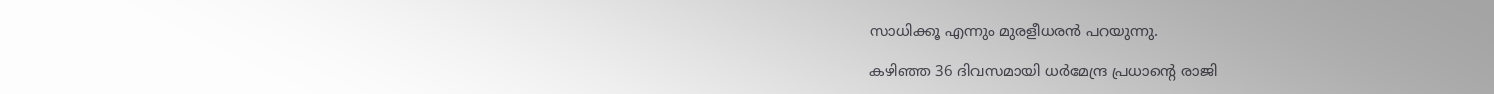സാധിക്കൂ എന്നും മുരളീധരന്‍ പറയുന്നു.

കഴിഞ്ഞ 36 ദിവസമായി ധര്‍മേന്ദ്ര പ്രധാന്റെ രാജി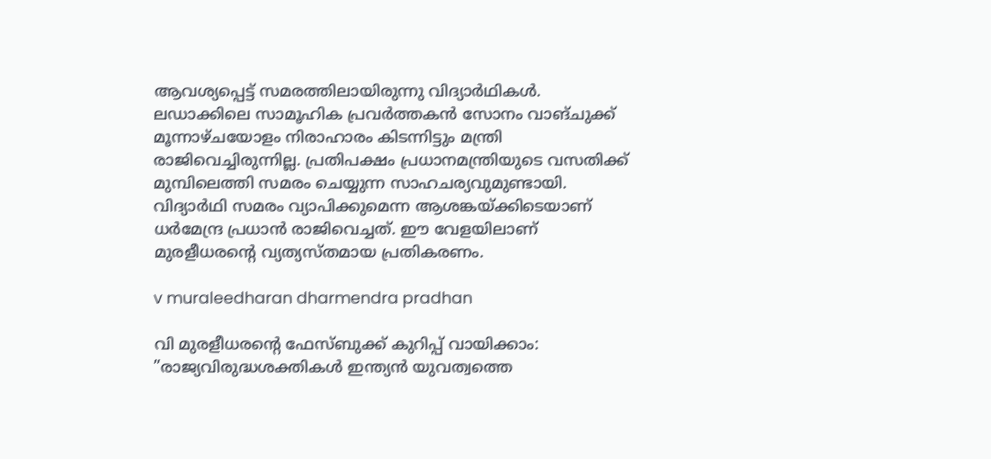ആവശ്യപ്പെട്ട് സമരത്തിലായിരുന്നു വിദ്യാര്‍ഥികള്‍. ലഡാക്കിലെ സാമൂഹിക പ്രവര്‍ത്തകന്‍ സോനം വാങ്ചുക്ക് മൂന്നാഴ്ചയോളം നിരാഹാരം കിടന്നിട്ടും മന്ത്രി രാജിവെച്ചിരുന്നില്ല. പ്രതിപക്ഷം പ്രധാനമന്ത്രിയുടെ വസതിക്ക് മുമ്പിലെത്തി സമരം ചെയ്യുന്ന സാഹചര്യവുമുണ്ടായി. വിദ്യാര്‍ഥി സമരം വ്യാപിക്കുമെന്ന ആശങ്കയ്ക്കിടെയാണ് ധര്‍മേന്ദ്ര പ്രധാന്‍ രാജിവെച്ചത്. ഈ വേളയിലാണ് മുരളീധരന്റെ വ്യത്യസ്തമായ പ്രതികരണം.

v muraleedharan dharmendra pradhan

വി മുരളീധരന്റെ ഫേസ്ബുക്ക് കുറിപ്പ് വായിക്കാം: ”രാജ്യവിരുദ്ധശക്തികള്‍ ഇന്ത്യന്‍ യുവത്വത്തെ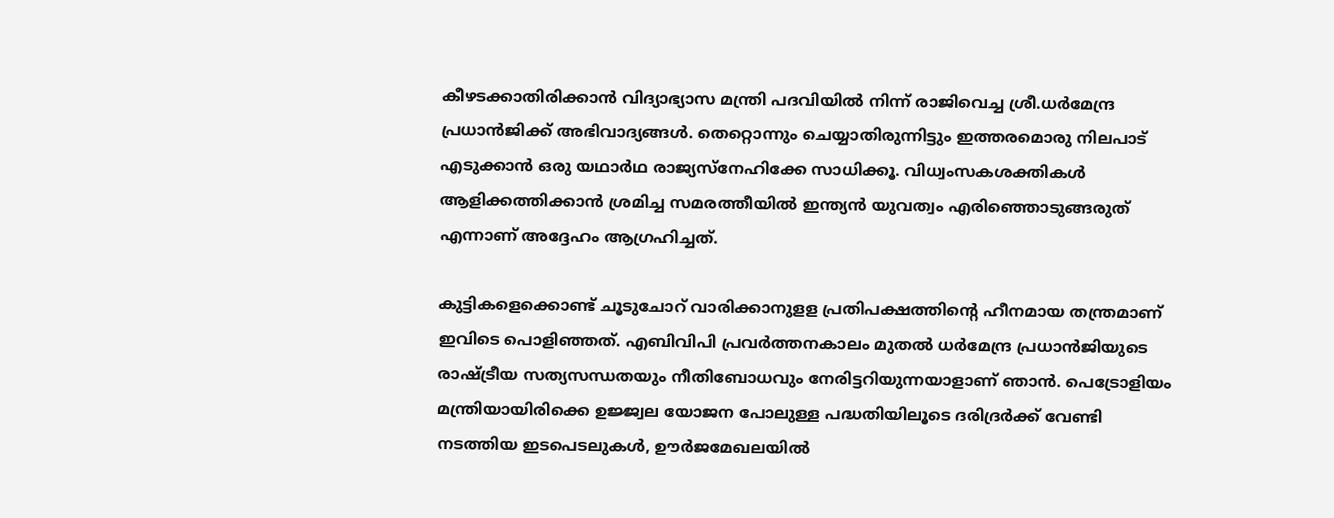കീഴടക്കാതിരിക്കാന്‍ വിദ്യാഭ്യാസ മന്ത്രി പദവിയില്‍ നിന്ന് രാജിവെച്ച ശ്രീ.ധര്‍മേന്ദ്ര പ്രധാന്‍ജിക്ക് അഭിവാദ്യങ്ങള്‍. തെറ്റൊന്നും ചെയ്യാതിരുന്നിട്ടും ഇത്തരമൊരു നിലപാട് എടുക്കാന്‍ ഒരു യഥാര്‍ഥ രാജ്യസ്‌നേഹിക്കേ സാധിക്കൂ. വിധ്വംസകശക്തികള്‍ ആളിക്കത്തിക്കാന്‍ ശ്രമിച്ച സമരത്തീയില്‍ ഇന്ത്യന്‍ യുവത്വം എരിഞ്ഞൊടുങ്ങരുത് എന്നാണ് അദ്ദേഹം ആഗ്രഹിച്ചത്.

കുട്ടികളെക്കൊണ്ട് ചൂടുചോറ് വാരിക്കാനുളള പ്രതിപക്ഷത്തിന്റെ ഹീനമായ തന്ത്രമാണ് ഇവിടെ പൊളിഞ്ഞത്. എബിവിപി പ്രവര്‍ത്തനകാലം മുതല്‍ ധര്‍മേന്ദ്ര പ്രധാന്‍ജിയുടെ രാഷ്ട്രീയ സത്യസന്ധതയും നീതിബോധവും നേരിട്ടറിയുന്നയാളാണ് ഞാന്‍. പെട്രോളിയം മന്ത്രിയായിരിക്കെ ഉജ്ജ്വല യോജന പോലുള്ള പദ്ധതിയിലൂടെ ദരിദ്രര്‍ക്ക് വേണ്ടി നടത്തിയ ഇടപെടലുകള്‍, ഊര്‍ജമേഖലയില്‍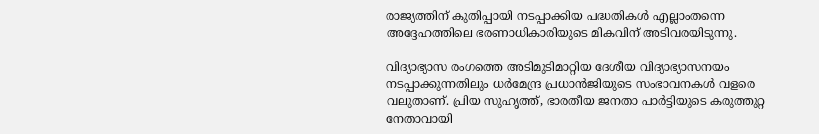രാജ്യത്തിന് കുതിപ്പായി നടപ്പാക്കിയ പദ്ധതികള്‍ എല്ലാംതന്നെ അദ്ദേഹത്തിലെ ഭരണാധികാരിയുടെ മികവിന് അടിവരയിടുന്നു.

വിദ്യാഭ്യാസ രംഗത്തെ അടിമുടിമാറ്റിയ ദേശീയ വിദ്യാഭ്യാസനയം നടപ്പാക്കുന്നതിലും ധര്‍മേന്ദ്ര പ്രധാന്‍ജിയുടെ സംഭാവനകള്‍ വളരെ വലുതാണ്. പ്രിയ സുഹൃത്ത്, ഭാരതീയ ജനതാ പാര്‍ട്ടിയുടെ കരുത്തുറ്റ നേതാവായി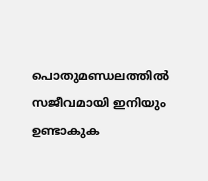പൊതുമണ്ഡലത്തില്‍ സജീവമായി ഇനിയും ഉണ്ടാകുക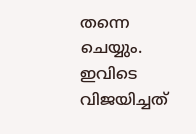തന്നെ ചെയ്യും. ഇവിടെ വിജയിച്ചത്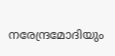നരേന്ദ്രമോദിയും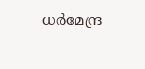ധര്‍മേന്ദ്ര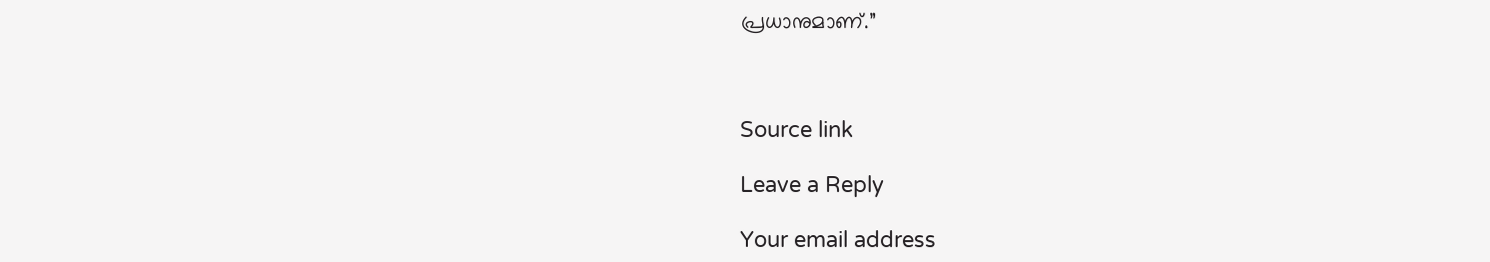പ്രധാനുമാണ്.”



Source link

Leave a Reply

Your email address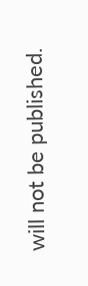will not be published.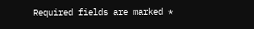Required fields are marked *